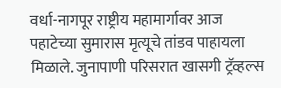वर्धा-नागपूर राष्ट्रीय महामार्गावर आज पहाटेच्या सुमारास मृत्यूचे तांडव पाहायला मिळाले. जुनापाणी परिसरात खासगी ट्रॅव्हल्स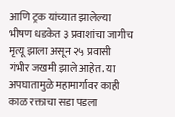आणि ट्रक यांच्यात झालेल्या भीषण धडकेत ३ प्रवाशांचा जागीच मृत्यू झाला असून २५ प्रवासी गंभीर जखमी झाले आहेत. या अपघातामुळे महामार्गावर काही काळ रक्ताचा सडा पडला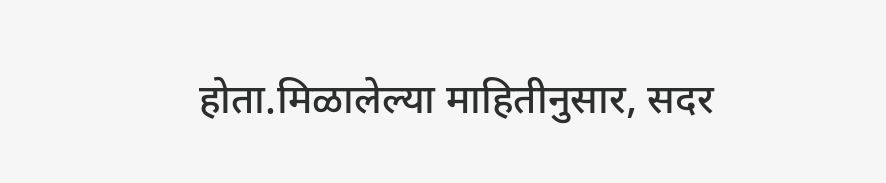होता.मिळालेल्या माहितीनुसार, सदर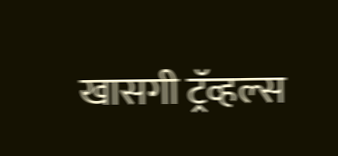खासगी ट्रॅव्हल्स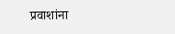प्रवाशांना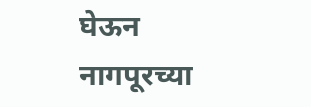घेऊन नागपूरच्या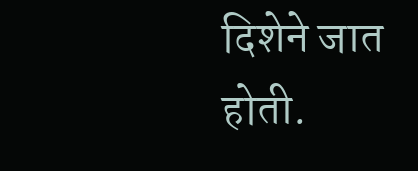दिशेने जात होती.